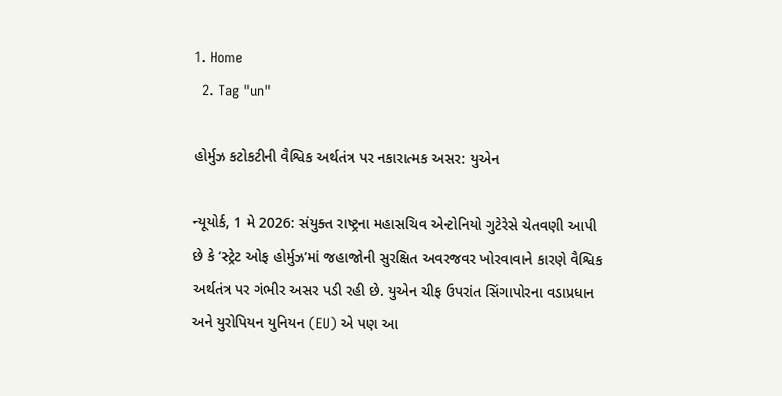1. Home
  2. Tag "un"

હોર્મુઝ કટોકટીની વૈશ્વિક અર્થતંત્ર પર નકારાત્મક અસર: યુએન

ન્યૂયોર્ક, 1 મે 2026: સંયુક્ત રાષ્ટ્રના મહાસચિવ એન્ટોનિયો ગુટેરેસે ચેતવણી આપી છે કે ‘સ્ટ્રેટ ઓફ હોર્મુઝ’માં જહાજોની સુરક્ષિત અવરજવર ખોરવાવાને કારણે વૈશ્વિક અર્થતંત્ર પર ગંભીર અસર પડી રહી છે. યુએન ચીફ ઉપરાંત સિંગાપોરના વડાપ્રધાન અને યુરોપિયન યુનિયન (EU) એ પણ આ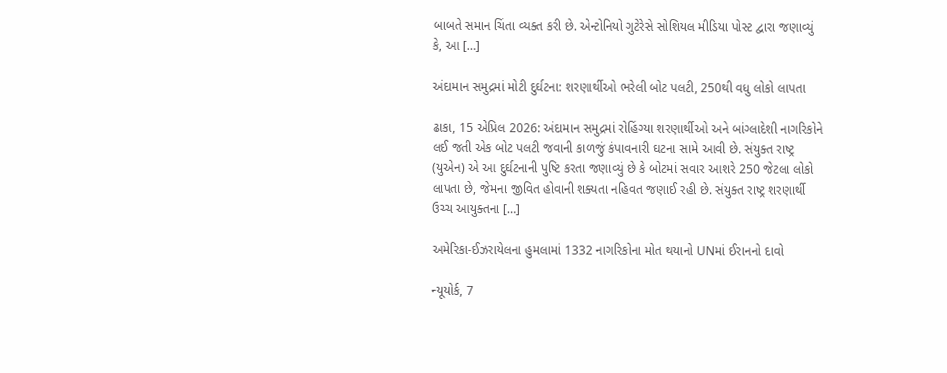બાબતે સમાન ચિંતા વ્યક્ત કરી છે. એન્ટોનિયો ગુટેરેસે સોશિયલ મીડિયા પોસ્ટ દ્વારા જણાવ્યું કે, આ […]

અંદામાન સમુદ્રમાં મોટી દુર્ઘટના: શરણાર્થીઓ ભરેલી બોટ પલટી, 250થી વધુ લોકો લાપતા

ઢાકા, 15 એપ્રિલ 2026: અંદામાન સમુદ્રમાં રોહિંગ્યા શરણાર્થીઓ અને બાંગ્લાદેશી નાગરિકોને લઈ જતી એક બોટ પલટી જવાની કાળજું કંપાવનારી ઘટના સામે આવી છે. સંયુક્ત રાષ્ટ્ર (યુએન) એ આ દુર્ઘટનાની પુષ્ટિ કરતા જણાવ્યું છે કે બોટમાં સવાર આશરે 250 જેટલા લોકો લાપતા છે, જેમના જીવિત હોવાની શક્યતા નહિવત જણાઈ રહી છે. સંયુક્ત રાષ્ટ્ર શરણાર્થી ઉચ્ચ આયુક્તના […]

અમેરિકા-ઈઝરાયેલના હુમલામાં 1332 નાગરિકોના મોત થયાનો UNમાં ઈરાનનો દાવો

ન્યૂયોર્ક, 7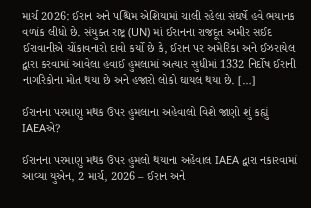માર્ચ 2026: ઈરાન અને પશ્ચિમ એશિયામાં ચાલી રહેલા સંઘર્ષે હવે ભયાનક વળાંક લીધો છે. સંયુક્ત રાષ્ટ્ર (UN) માં ઈરાનના રાજદૂત અમીર સઈદ ઈરાવાનીએ ચોંકાવનારો દાવો કર્યો છે કે, ઈરાન પર અમેરિકા અને ઈઝરાયેલ દ્વારા કરવામાં આવેલા હવાઈ હુમલામાં અત્યાર સુધીમાં 1332 નિર્દોષ ઈરાની નાગરિકોના મોત થયા છે અને હજારો લોકો ઘાયલ થયા છે. […]

ઈરાનના પરમાણુ મથક ઉપર હુમલાના અહેવાલો વિશે જાણો શું કહ્યું IAEAએ?

ઈરાનના પરમાણુ મથક ઉપર હુમલો થયાના અહેવાલ IAEA દ્વારા નકારવામાં આવ્યા યુએન, 2 માર્ચ, 2026 – ઈરાન અને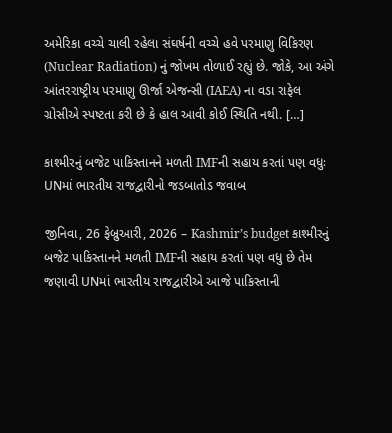અમેરિકા વચ્ચે ચાલી રહેલા સંઘર્ષની વચ્ચે હવે પરમાણુ વિકિરણ (Nuclear Radiation) નું જોખમ તોળાઈ રહ્યું છે. જોકે, આ અંગે આંતરરાષ્ટ્રીય પરમાણુ ઊર્જા એજન્સી (IAEA) ના વડા રાફેલ ગ્રોસીએ સ્પષ્ટતા કરી છે કે હાલ આવી કોઈ સ્થિતિ નથી. […]

કાશ્મીરનું બજેટ પાકિસ્તાનને મળતી IMFની સહાય કરતાં પણ વધુઃ UNમાં ભારતીય રાજદ્વારીનો જડબાતોડ જવાબ

જીનિવા, 26 ફેબ્રુઆરી, 2026 – Kashmir’s budget કાશ્મીરનું બજેટ પાકિસ્તાનને મળતી IMFની સહાય કરતાં પણ વધુ છે તેમ જણાવી UNમાં ભારતીય રાજદ્વારીએ આજે પાકિસ્તાની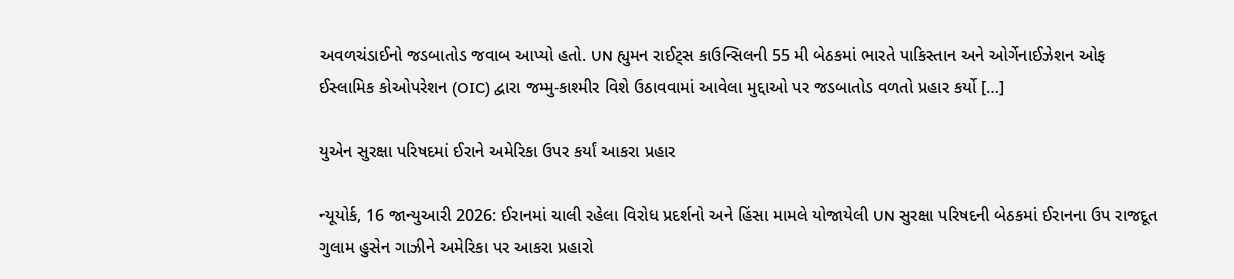અવળચંડાઈનો જડબાતોડ જવાબ આપ્યો હતો. UN હ્યુમન રાઈટ્સ કાઉન્સિલની 55 મી બેઠકમાં ભારતે પાકિસ્તાન અને ઓર્ગેનાઈઝેશન ઓફ ઈસ્લામિક કોઓપરેશન (OIC) દ્વારા જમ્મુ-કાશ્મીર વિશે ઉઠાવવામાં આવેલા મુદ્દાઓ પર જડબાતોડ વળતો પ્રહાર કર્યો […]

યુએન સુરક્ષા પરિષદમાં ઈરાને અમેરિકા ઉપર કર્યાં આકરા પ્રહાર

ન્યૂયોર્ક, 16 જાન્યુઆરી 2026: ઈરાનમાં ચાલી રહેલા વિરોધ પ્રદર્શનો અને હિંસા મામલે યોજાયેલી UN સુરક્ષા પરિષદની બેઠકમાં ઈરાનના ઉપ રાજદૂત ગુલામ હુસેન ગાઝીને અમેરિકા પર આકરા પ્રહારો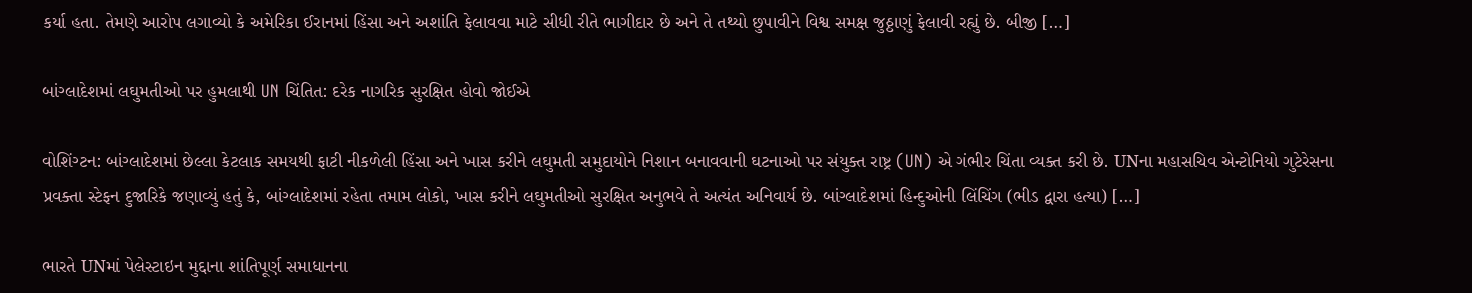કર્યા હતા. તેમણે આરોપ લગાવ્યો કે અમેરિકા ઈરાનમાં હિંસા અને અશાંતિ ફેલાવવા માટે સીધી રીતે ભાગીદાર છે અને તે તથ્યો છુપાવીને વિશ્વ સમક્ષ જુઠ્ઠાણું ફેલાવી રહ્યું છે. બીજી […]

બાંગ્લાદેશમાં લઘુમતીઓ પર હુમલાથી UN ચિંતિત: દરેક નાગરિક સુરક્ષિત હોવો જોઈએ

વોશિંગ્ટન: બાંગ્લાદેશમાં છેલ્લા કેટલાક સમયથી ફાટી નીકળેલી હિંસા અને ખાસ કરીને લઘુમતી સમુદાયોને નિશાન બનાવવાની ઘટનાઓ પર સંયુક્ત રાષ્ટ્ર (UN) એ ગંભીર ચિંતા વ્યક્ત કરી છે. UNના મહાસચિવ એન્ટોનિયો ગુટેરેસના પ્રવક્તા સ્ટેફન દુજારિકે જણાવ્યું હતું કે, બાંગ્લાદેશમાં રહેતા તમામ લોકો, ખાસ કરીને લઘુમતીઓ સુરક્ષિત અનુભવે તે અત્યંત અનિવાર્ય છે. બાંગ્લાદેશમાં હિન્દુઓની લિંચિંગ (ભીડ દ્વારા હત્યા) […]

ભારતે UNમાં પેલેસ્ટાઇન મુદ્દાના શાંતિપૂર્ણ સમાધાનના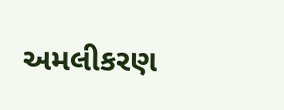અમલીકરણ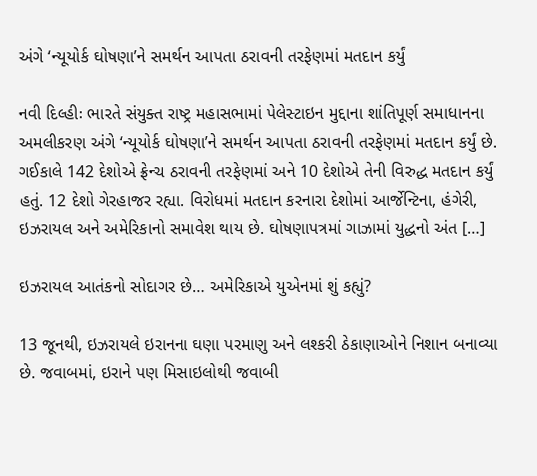અંગે ‘ન્યૂયોર્ક ઘોષણા’ને સમર્થન આપતા ઠરાવની તરફેણમાં મતદાન કર્યું

નવી દિલ્હીઃ ભારતે સંયુક્ત રાષ્ટ્ર મહાસભામાં પેલેસ્ટાઇન મુદ્દાના શાંતિપૂર્ણ સમાધાનના અમલીકરણ અંગે ‘ન્યૂયોર્ક ઘોષણા’ને સમર્થન આપતા ઠરાવની તરફેણમાં મતદાન કર્યું છે. ગઈકાલે 142 દેશોએ ફ્રેન્ચ ઠરાવની તરફેણમાં અને 10 દેશોએ તેની વિરુદ્ધ મતદાન કર્યું હતું. 12 દેશો ગેરહાજર રહ્યા. વિરોધમાં મતદાન કરનારા દેશોમાં આર્જેન્ટિના, હંગેરી, ઇઝરાયલ અને અમેરિકાનો સમાવેશ થાય છે. ઘોષણાપત્રમાં ગાઝામાં યુદ્ધનો અંત […]

ઇઝરાયલ આતંકનો સોદાગર છે… અમેરિકાએ યુએનમાં શું કહ્યું?

13 જૂનથી, ઇઝરાયલે ઇરાનના ઘણા પરમાણુ અને લશ્કરી ઠેકાણાઓને નિશાન બનાવ્યા છે. જવાબમાં, ઇરાને પણ મિસાઇલોથી જવાબી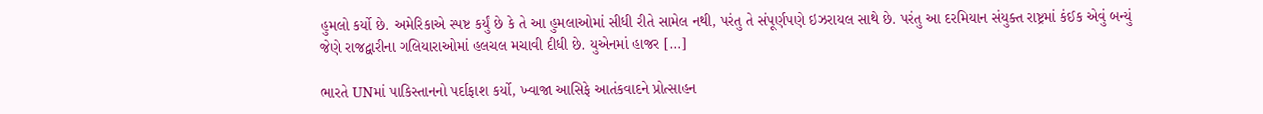હુમલો કર્યો છે. અમેરિકાએ સ્પષ્ટ કર્યું છે કે તે આ હુમલાઓમાં સીધી રીતે સામેલ નથી, પરંતુ તે સંપૂર્ણપણે ઇઝરાયલ સાથે છે. પરંતુ આ દરમિયાન સંયુક્ત રાષ્ટ્રમાં કંઈક એવું બન્યું જેણે રાજદ્વારીના ગલિયારાઓમાં હલચલ મચાવી દીધી છે. યુએનમાં હાજર […]

ભારતે UNમાં પાકિસ્તાનનો પર્દાફાશ કર્યો, ખ્વાજા આસિફે આતંકવાદને પ્રોત્સાહન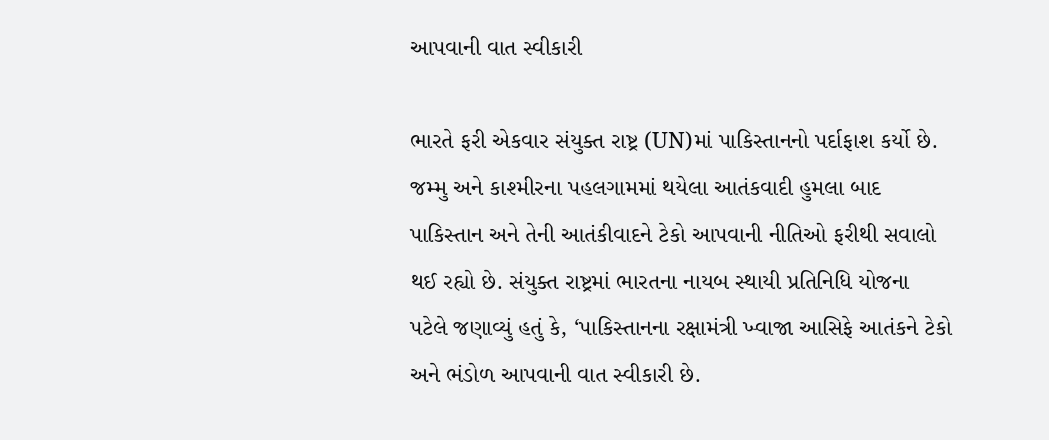આપવાની વાત સ્વીકારી

ભારતે ફરી એકવાર સંયુક્ત રાષ્ટ્ર (UN)માં પાકિસ્તાનનો પર્દાફાશ કર્યો છે. જમ્મુ અને કાશ્મીરના પહલગામમાં થયેલા આતંકવાદી હુમલા બાદ પાકિસ્તાન અને તેની આતંકીવાદને ટેકો આપવાની નીતિઓ ફરીથી સવાલો થઈ રહ્યો છે. સંયુક્ત રાષ્ટ્રમાં ભારતના નાયબ સ્થાયી પ્રતિનિધિ યોજના પટેલે જણાવ્યું હતું કે, ‘પાકિસ્તાનના રક્ષામંત્રી ખ્વાજા આસિફે આતંકને ટેકો અને ભંડોળ આપવાની વાત સ્વીકારી છે.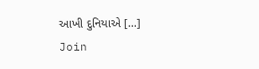આખી દુનિયાએ […]
Join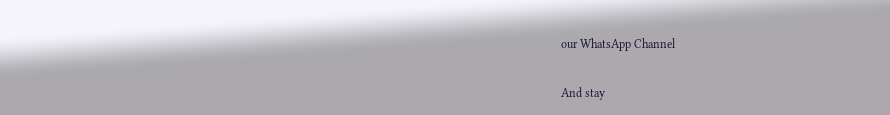our WhatsApp Channel

And stay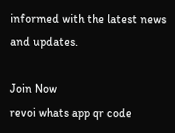informed with the latest news and updates.

Join Now
revoi whats app qr code